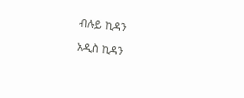ብሉይ ኪዳን

አዲስ ኪዳን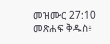መዝሙር 27:10 መጽሐፍ ቅዱስ፥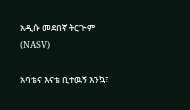አዲሱ መደበኛ ትርጒም (NASV)

አባቴና እናቴ ቢተዉኝ እንኳ፣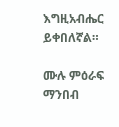እግዚአብሔር ይቀበለኛል።

ሙሉ ምዕራፍ ማንበብ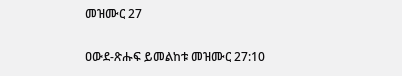መዝሙር 27

ዐውደ-ጽሑፍ ይመልከቱ መዝሙር 27:10